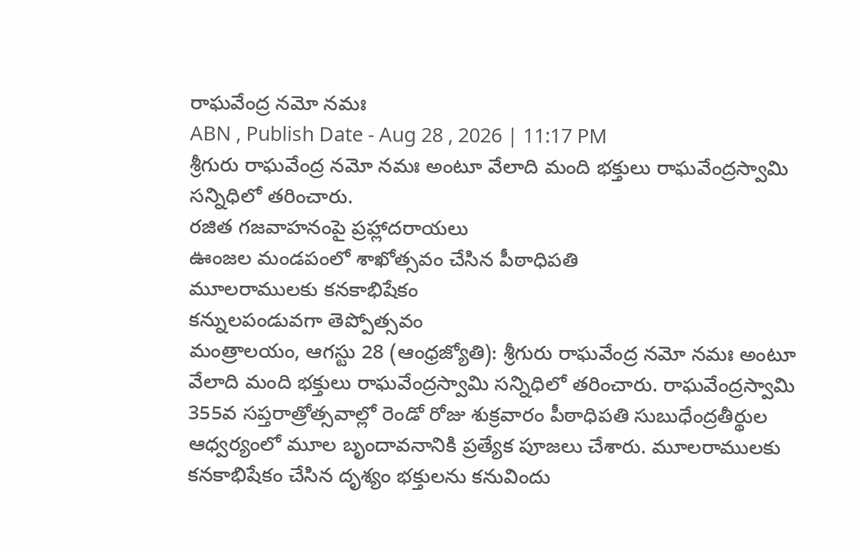రాఘవేంద్ర నమో నమః
ABN , Publish Date - Aug 28 , 2026 | 11:17 PM
శ్రీగురు రాఘవేంద్ర నమో నమః అంటూ వేలాది మంది భక్తులు రాఘవేంద్రస్వామి సన్నిధిలో తరించారు.
రజిత గజవాహనంపై ప్రహ్లాదరాయలు
ఊంజల మండపంలో శాఖోత్సవం చేసిన పీఠాధిపతి
మూలరాములకు కనకాభిషేకం
కన్నులపండువగా తెప్పోత్సవం
మంత్రాలయం, ఆగస్టు 28 (ఆంధ్రజ్యోతి): శ్రీగురు రాఘవేంద్ర నమో నమః అంటూ వేలాది మంది భక్తులు రాఘవేంద్రస్వామి సన్నిధిలో తరించారు. రాఘవేంద్రస్వామి 355వ సప్తరాత్రోత్సవాల్లో రెండో రోజు శుక్రవారం పీఠాధిపతి సుబుధేంద్రతీర్థుల ఆధ్వర్యంలో మూల బృందావనానికి ప్రత్యేక పూజలు చేశారు. మూలరాములకు కనకాభిషేకం చేసిన దృశ్యం భక్తులను కనువిందు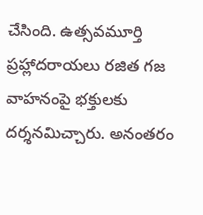చేసింది. ఉత్సవమూర్తి ప్రహ్లాదరాయలు రజిత గజ వాహనంపై భక్తులకు దర్శనమిచ్చారు. అనంతరం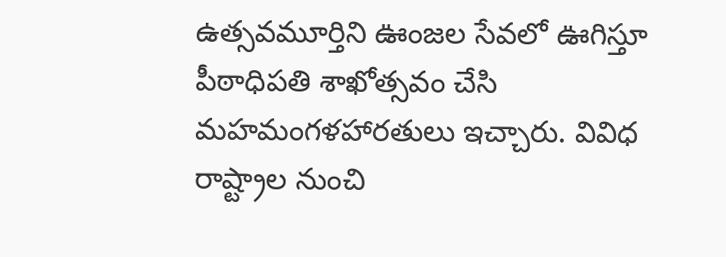ఉత్సవమూర్తిని ఊంజల సేవలో ఊగిస్తూ పీఠాధిపతి శాఖోత్సవం చేసి మహమంగళహారతులు ఇచ్చారు. వివిధ రాష్ట్రాల నుంచి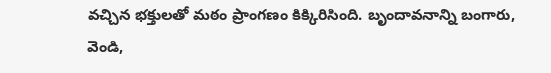వచ్చిన భక్తులతో మఠం ప్రాంగణం కిక్కిరిసింది. బృందావనాన్ని బంగారు, వెండి,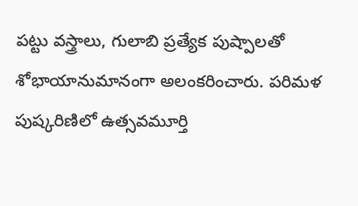పట్టు వస్త్రాలు, గులాబి ప్రత్యేక పుష్పాలతో శోభాయానుమానంగా అలంకరించారు. పరిమళ పుష్కరిణిలో ఉత్సవమూర్తి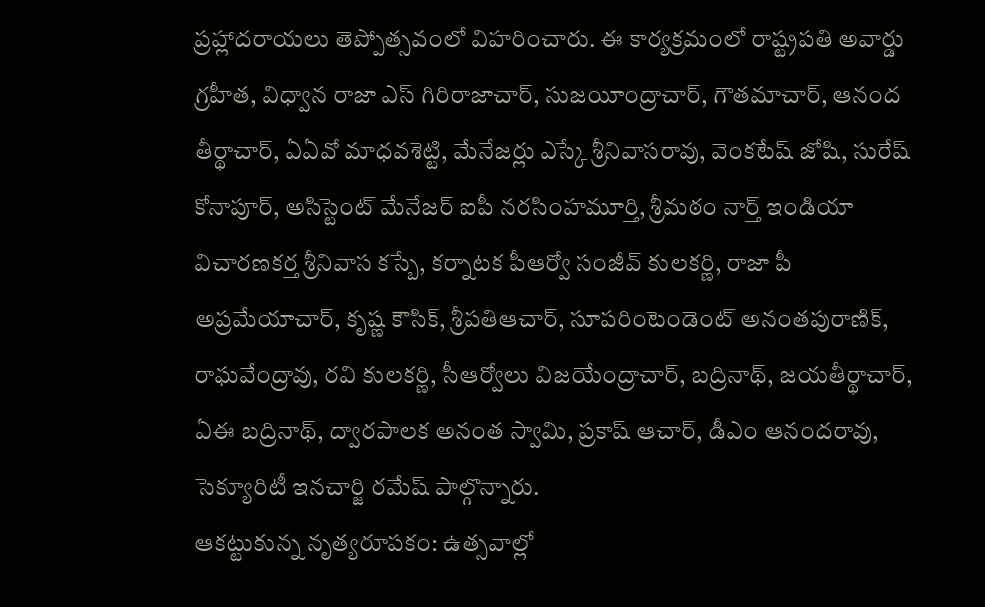ప్రహ్లాదరాయలు తెప్పోత్సవంలో విహరించారు. ఈ కార్యక్రమంలో రాష్ట్రపతి అవార్డు గ్రహీత, విధ్వాన రాజా ఎస్ గిరిరాజాచార్, సుజయీంద్రాచార్, గౌతమాచార్, ఆనంద తీర్థాచార్, ఏఏవో మాధవశెట్టి, మేనేజర్లు ఎస్కే శ్రీనివాసరావు, వెంకటేష్ జోషి, సురేష్ కోనాపూర్, అసిస్టెంట్ మేనేజర్ ఐపీ నరసింహమూర్తి, శ్రీమఠం నార్త్ ఇండియా విచారణకర్త శ్రీనివాస కస్బే, కర్నాటక పీఆర్వో సంజీవ్ కులకర్ణి, రాజా పీ అప్రమేయాచార్, కృష్ణ కౌసిక్, శ్రీపతిఆచార్, సూపరింటెండెంట్ అనంతపురాణిక్, రాఘవేంద్రావు, రవి కులకర్ణి, సీఆర్వోలు విజయేంద్రాచార్, బద్రినాథ్, జయతీర్థాచార్, ఏఈ బద్రినాథ్, ద్వారపాలక అనంత స్వామి, ప్రకాష్ ఆచార్, డీఎం ఆనందరావు, సెక్యూరిటీ ఇనచార్జి రమేష్ పాల్గొన్నారు.
ఆకట్టుకున్న నృత్యరూపకం: ఉత్సవాల్లో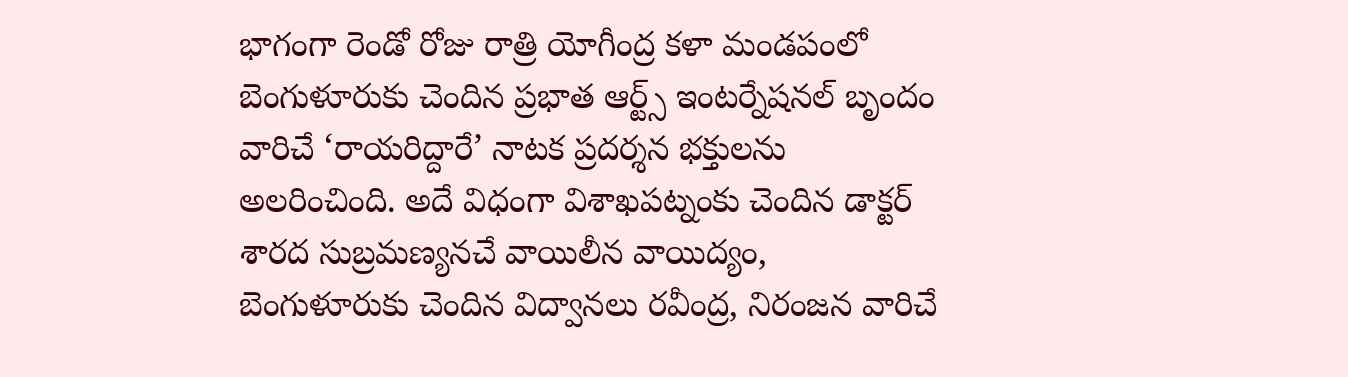భాగంగా రెండో రోజు రాత్రి యోగీంద్ర కళా మండపంలో బెంగుళూరుకు చెందిన ప్రభాత ఆర్ట్స్ ఇంటర్నేషనల్ బృందం వారిచే ‘రాయరిద్దారే’ నాటక ప్రదర్శన భక్తులను అలరించింది. అదే విధంగా విశాఖపట్నంకు చెందిన డాక్టర్ శారద సుబ్రమణ్యనచే వాయిలీన వాయిద్యం, బెంగుళూరుకు చెందిన విద్వానలు రవీంద్ర, నిరంజన వారిచే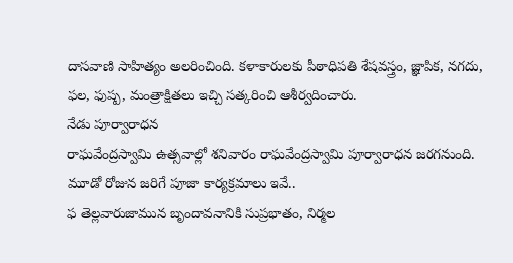దాసవాణి సాహిత్యం అలరించింది. కళాకారులకు పీఠాధిపతి శేషవస్త్రం, జ్ఞాపిక, నగదు, ఫల, ఫుష్ప, మంత్రాక్షితలు ఇచ్చి సత్కరించి ఆశీర్వదించారు.
నేడు పూర్వారాధన
రాఘవేంద్రస్వామి ఉత్సవాల్లో శనివారం రాఘవేంద్రస్వామి పూర్వారాధన జరగనుంది. మూడో రోజున జరిగే పూజా కార్యక్రమాలు ఇవే..
ఫ తెల్లవారుజామున బృందావనానికి సుప్రభాతం, నిర్మల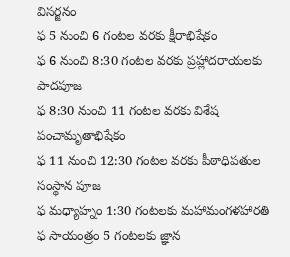విసర్జనం
ఫ 5 నుంచి 6 గంటల వరకు క్షీరాభిషేకం
ఫ 6 నుంచి 8:30 గంటల వరకు ప్రహ్లాదరాయలకు పాదపూజ
ఫ 8:30 నుంచి 11 గంటల వరకు విశేష పంచామృతాభిషేకం
ఫ 11 నుంచి 12:30 గంటల వరకు పీఠాధిపతుల సంస్థాన పూజ
ఫ మధ్యాహ్నం 1:30 గంటలకు మహామంగళహారతి
ఫ సాయంత్రం 5 గంటలకు జ్ఞాన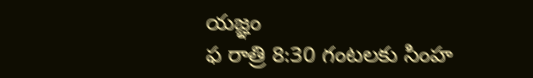యజ్ఞం
ఫ రాత్రి 8:30 గంటలకు సింహ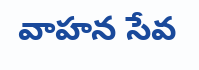వాహన సేవ